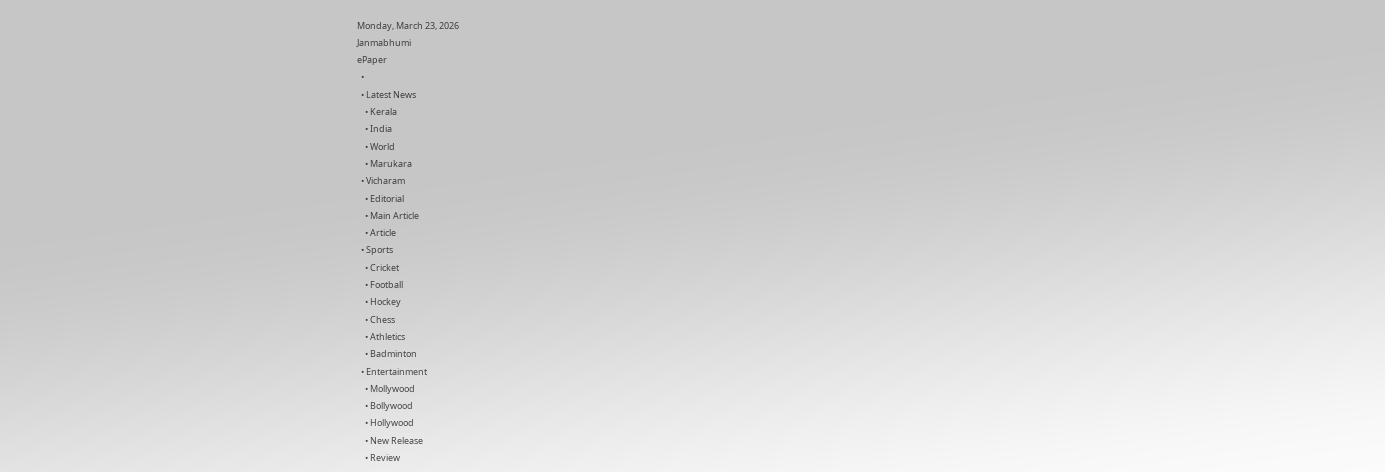Monday, March 23, 2026
Janmabhumi
ePaper
  •
  • Latest News
    • Kerala
    • India
    • World
    • Marukara
  • Vicharam
    • Editorial
    • Main Article
    • Article
  • Sports
    • Cricket
    • Football
    • Hockey
    • Chess
    • Athletics
    • Badminton
  • Entertainment
    • Mollywood
    • Bollywood
    • Hollywood
    • New Release
    • Review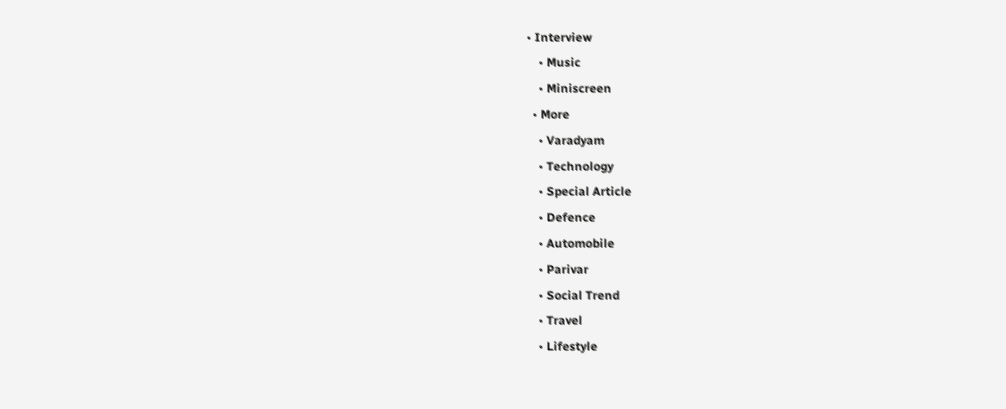• Interview
    • Music
    • Miniscreen
  • More
    • Varadyam
    • Technology
    • Special Article
    • Defence
    • Automobile
    • Parivar
    • Social Trend
    • Travel
    • Lifestyle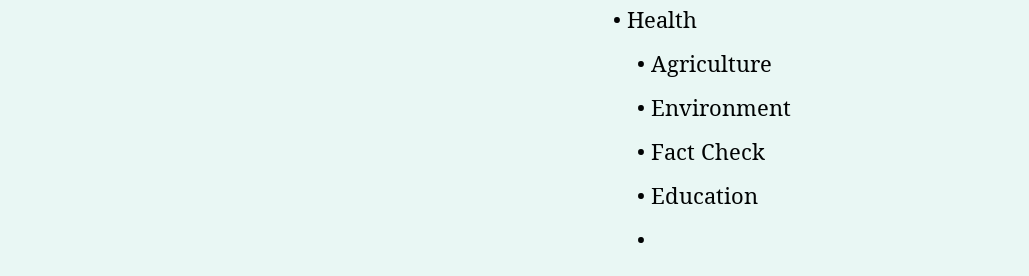• Health
    • Agriculture
    • Environment
    • Fact Check
    • Education
    •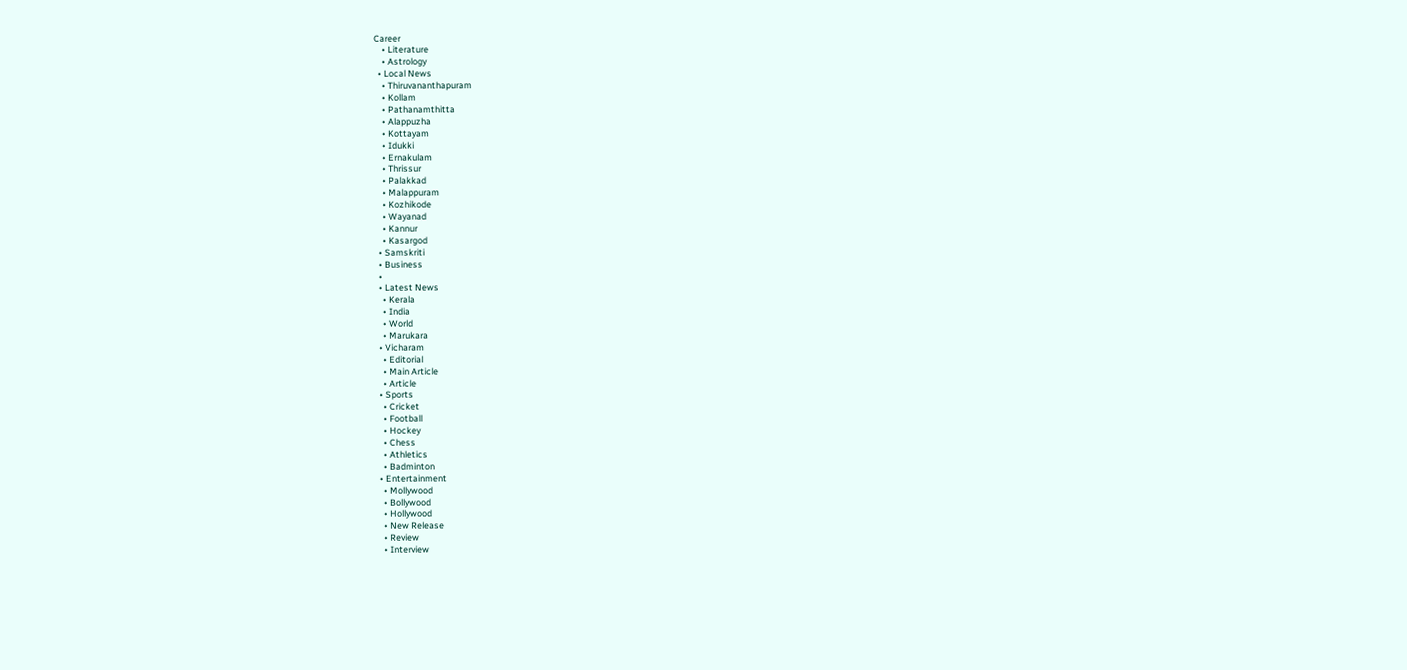Career
    • Literature
    • Astrology
  • Local News
    • Thiruvananthapuram
    • Kollam
    • Pathanamthitta
    • Alappuzha
    • Kottayam
    • Idukki
    • Ernakulam
    • Thrissur
    • Palakkad
    • Malappuram
    • Kozhikode
    • Wayanad
    • Kannur
    • Kasargod
  • Samskriti
  • Business
  •
  • Latest News
    • Kerala
    • India
    • World
    • Marukara
  • Vicharam
    • Editorial
    • Main Article
    • Article
  • Sports
    • Cricket
    • Football
    • Hockey
    • Chess
    • Athletics
    • Badminton
  • Entertainment
    • Mollywood
    • Bollywood
    • Hollywood
    • New Release
    • Review
    • Interview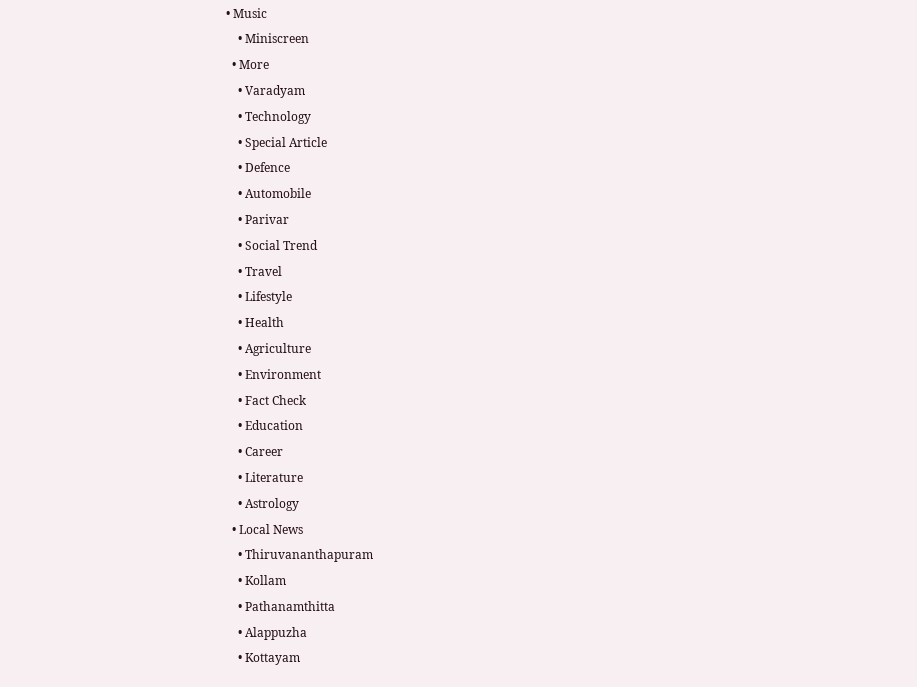• Music
    • Miniscreen
  • More
    • Varadyam
    • Technology
    • Special Article
    • Defence
    • Automobile
    • Parivar
    • Social Trend
    • Travel
    • Lifestyle
    • Health
    • Agriculture
    • Environment
    • Fact Check
    • Education
    • Career
    • Literature
    • Astrology
  • Local News
    • Thiruvananthapuram
    • Kollam
    • Pathanamthitta
    • Alappuzha
    • Kottayam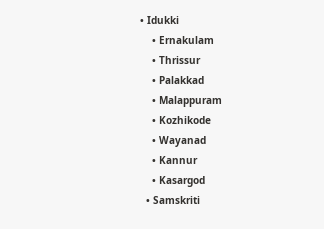• Idukki
    • Ernakulam
    • Thrissur
    • Palakkad
    • Malappuram
    • Kozhikode
    • Wayanad
    • Kannur
    • Kasargod
  • Samskriti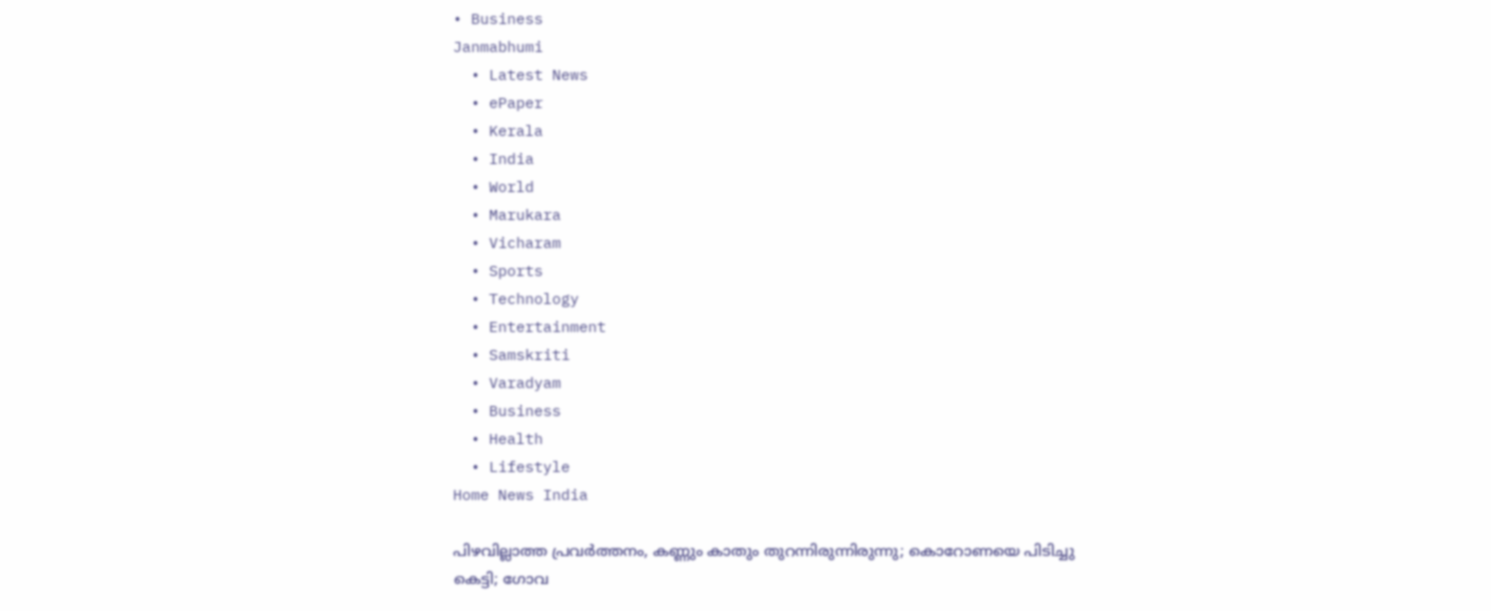• Business
Janmabhumi
  • Latest News
  • ePaper
  • Kerala
  • India
  • World
  • Marukara
  • Vicharam
  • Sports
  • Technology
  • Entertainment
  • Samskriti
  • Varadyam
  • Business
  • Health
  • Lifestyle
Home News India

പിഴവില്ലാത്ത പ്രവര്‍ത്തനം, കണ്ണും കാതും തുറന്നിരുന്നിരുന്നു; കൊറോണയെ പിടിച്ചു കെട്ടി; ഗോവ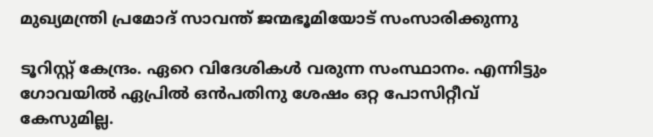മുഖ്യമന്ത്രി പ്രമോദ് സാവന്ത് ജന്മഭൂമിയോട് സംസാരിക്കുന്നു

ടൂറിസ്റ്റ് കേന്ദ്രം. ഏറെ വിദേശികള്‍ വരുന്ന സംസ്ഥാനം. എന്നിട്ടും ഗോവയില്‍ ഏപ്രില്‍ ഒന്‍പതിനു ശേഷം ഒറ്റ പോസിറ്റീവ് കേസുമില്ല.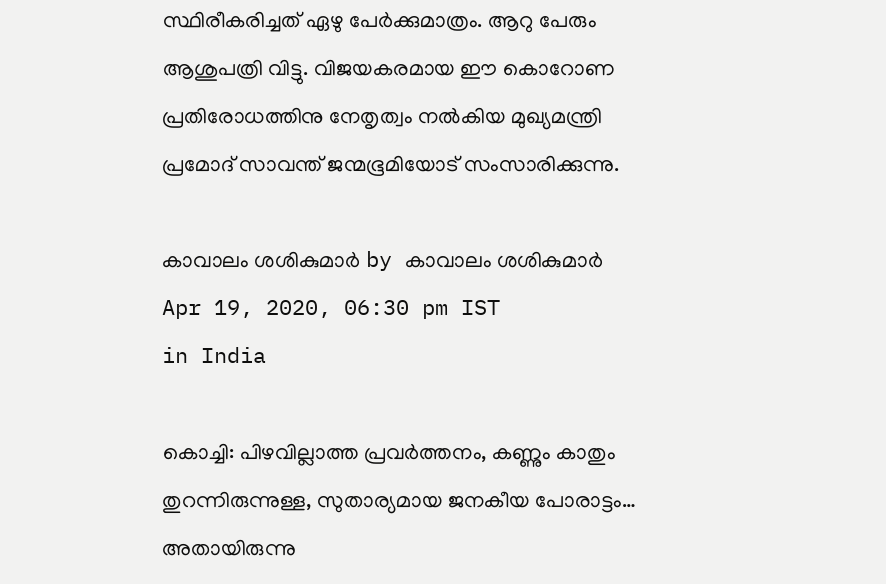സ്ഥിരീകരിച്ചത് ഏഴു പേര്‍ക്കുമാത്രം. ആറു പേരും ആശുപത്രി വിട്ടു. വിജയകരമായ ഈ കൊറോണ പ്രതിരോധത്തിനു നേതൃത്വം നല്‍കിയ മുഖ്യമന്ത്രി പ്രമോദ് സാവന്ത് ജന്മഭൂമിയോട് സംസാരിക്കുന്നു.

കാവാലം ശശികുമാര്‍ by കാവാലം ശശികുമാര്‍
Apr 19, 2020, 06:30 pm IST
in India

കൊച്ചി: പിഴവില്ലാത്ത പ്രവര്‍ത്തനം, കണ്ണും കാതും തുറന്നിരുന്നുള്ള, സുതാര്യമായ ജനകീയ പോരാട്ടം… അതായിരുന്നു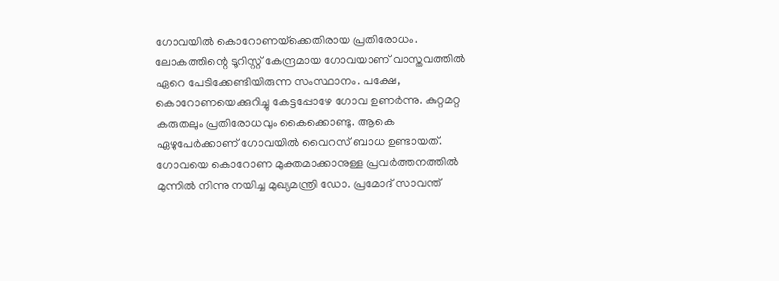ഗോവയില്‍ കൊറോണയ്‌ക്കെതിരായ പ്രതിരോധം. ലോകത്തിന്റെ ടൂറിസ്റ്റ് കേന്ദ്രമായ ഗോവയാണ് വാസ്തവത്തില്‍ ഏറെ പേടിക്കേണ്ടിയിരുന്ന സംസ്ഥാനം. പക്ഷേ, കൊറോണയെക്കുറിച്ചു കേട്ടപ്പോഴേ ഗോവ ഉണര്‍ന്നു. കുറ്റമറ്റ കരുതലും പ്രതിരോധവും കൈക്കൊണ്ടു. ആകെ ഏഴുപേര്‍ക്കാണ് ഗോവയില്‍ വൈറസ് ബാധ ഉണ്ടായത്.  ഗോവയെ കൊറോണ മുക്തമാക്കാനുള്ള പ്രവര്‍ത്തനത്തില്‍ മുന്നില്‍ നിന്നു നയിച്ച മുഖ്യമന്ത്രി ഡോ. പ്രമോദ് സാവന്ത്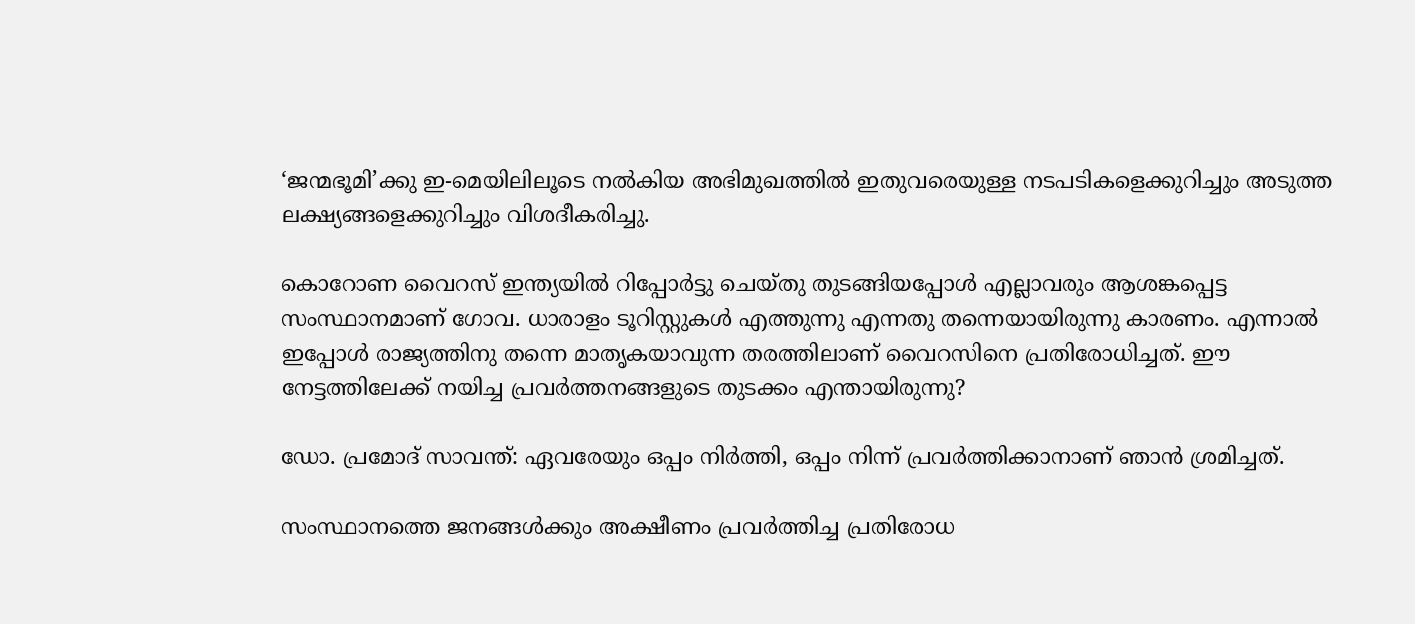‘ജന്മഭൂമി’ക്കു ഇ-മെയിലിലൂടെ നല്‍കിയ അഭിമുഖത്തില്‍ ഇതുവരെയുള്ള നടപടികളെക്കുറിച്ചും അടുത്ത ലക്ഷ്യങ്ങളെക്കുറിച്ചും വിശദീകരിച്ചു.

കൊറോണ വൈറസ് ഇന്ത്യയില്‍ റിപ്പോര്‍ട്ടു ചെയ്തു തുടങ്ങിയപ്പോള്‍ എല്ലാവരും ആശങ്കപ്പെട്ട സംസ്ഥാനമാണ് ഗോവ. ധാരാളം ടൂറിസ്റ്റുകള്‍ എത്തുന്നു എന്നതു തന്നെയായിരുന്നു കാരണം. എന്നാല്‍ ഇപ്പോള്‍ രാജ്യത്തിനു തന്നെ മാതൃകയാവുന്ന തരത്തിലാണ് വൈറസിനെ പ്രതിരോധിച്ചത്. ഈ നേട്ടത്തിലേക്ക് നയിച്ച പ്രവര്‍ത്തനങ്ങളുടെ തുടക്കം എന്തായിരുന്നു?

ഡോ. പ്രമോദ് സാവന്ത്: ഏവരേയും ഒപ്പം നിര്‍ത്തി, ഒപ്പം നിന്ന് പ്രവര്‍ത്തിക്കാനാണ് ഞാന്‍ ശ്രമിച്ചത്.

സംസ്ഥാനത്തെ ജനങ്ങള്‍ക്കും അക്ഷീണം പ്രവര്‍ത്തിച്ച പ്രതിരോധ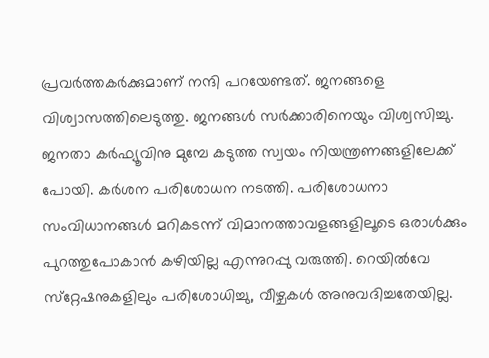പ്രവര്‍ത്തകര്‍ക്കുമാണ് നന്ദി പറയേണ്ടത്. ജനങ്ങളെ വിശ്വാസത്തിലെടുത്തു. ജനങ്ങള്‍ സര്‍ക്കാരിനെയും വിശ്വസിച്ചു. ജനതാ കര്‍ഫ്യൂവിനു മുമ്പേ കടുത്ത സ്വയം നിയന്ത്രണങ്ങളിലേക്ക് പോയി. കര്‍ശന പരിശോധന നടത്തി. പരിശോധനാ സംവിധാനങ്ങള്‍ മറികടന്ന് വിമാനത്താവളങ്ങളിലൂടെ ഒരാള്‍ക്കും പുറത്തുപോകാന്‍ കഴിയില്ല എന്നുറപ്പു വരുത്തി. റെയില്‍വേ സ്‌റ്റേഷനുകളിലും പരിശോധിച്ചു, വീഴ്ചകള്‍ അനുവദിച്ചതേയില്ല.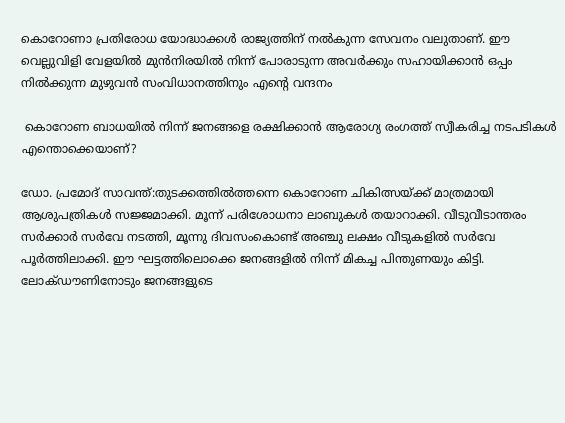കൊറോണാ പ്രതിരോധ യോദ്ധാക്കള്‍ രാജ്യത്തിന് നല്‍കുന്ന സേവനം വലുതാണ്. ഈ വെല്ലുവിളി വേളയില്‍ മുന്‍നിരയില്‍ നിന്ന് പോരാടുന്ന അവര്‍ക്കും സഹായിക്കാന്‍ ഒപ്പം നില്‍ക്കുന്ന മുഴുവന്‍ സംവിധാനത്തിനും എന്റെ വന്ദനം

 കൊറോണ ബാധയില്‍ നിന്ന് ജനങ്ങളെ രക്ഷിക്കാന്‍ ആരോഗ്യ രംഗത്ത് സ്വീകരിച്ച നടപടികള്‍ എന്തൊക്കെയാണ്?

ഡോ. പ്രമോദ് സാവന്ത്:തുടക്കത്തില്‍ത്തന്നെ കൊറോണ ചികിത്സയ്‌ക്ക് മാത്രമായി ആശുപത്രികള്‍ സജ്ജമാക്കി. മൂന്ന് പരിശോധനാ ലാബുകള്‍ തയാറാക്കി. വീടുവീടാന്തരം സര്‍ക്കാര്‍ സര്‍വേ നടത്തി, മൂന്നു ദിവസംകൊണ്ട് അഞ്ചു ലക്ഷം വീടുകളില്‍ സര്‍വേ പൂര്‍ത്തിലാക്കി. ഈ ഘട്ടത്തിലൊക്കെ ജനങ്ങളില്‍ നിന്ന് മികച്ച പിന്തുണയും കിട്ടി. ലോക്ഡൗണിനോടും ജനങ്ങളുടെ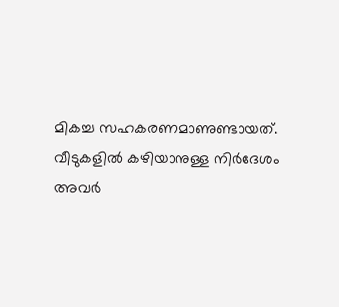മികച്ച സഹകരണമാണുണ്ടായത്.  വീടുകളില്‍ കഴിയാനുള്ള നിര്‍ദേശം അവര്‍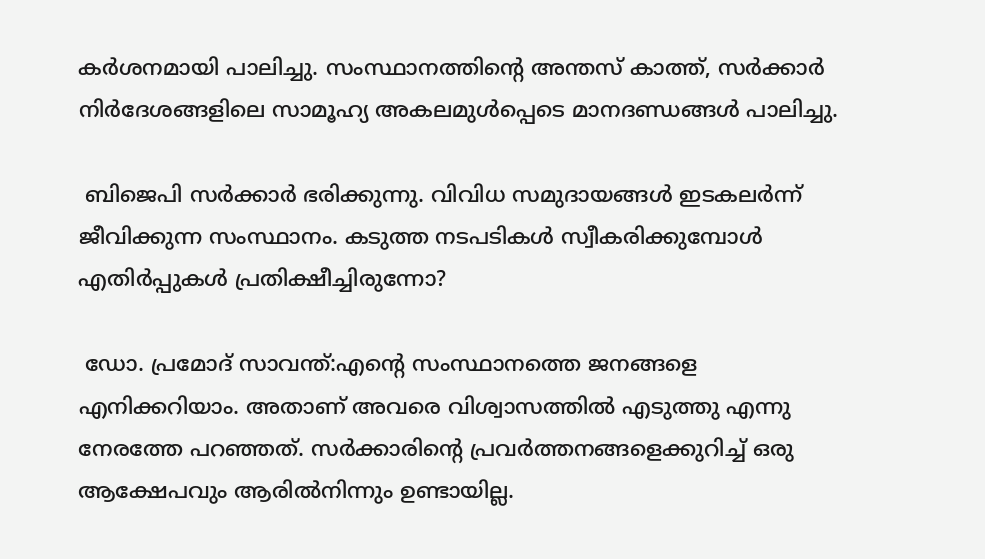കര്‍ശനമായി പാലിച്ചു. സംസ്ഥാനത്തിന്റെ അന്തസ് കാത്ത്, സര്‍ക്കാര്‍ നിര്‍ദേശങ്ങളിലെ സാമൂഹ്യ അകലമുള്‍പ്പെടെ മാനദണ്ഡങ്ങള്‍ പാലിച്ചു.

 ബിജെപി സര്‍ക്കാര്‍ ഭരിക്കുന്നു. വിവിധ സമുദായങ്ങള്‍ ഇടകലര്‍ന്ന് ജീവിക്കുന്ന സംസ്ഥാനം. കടുത്ത നടപടികള്‍ സ്വീകരിക്കുമ്പോള്‍ എതിര്‍പ്പുകള്‍ പ്രതിക്ഷീച്ചിരുന്നോ?

 ഡോ. പ്രമോദ് സാവന്ത്:എന്റെ സംസ്ഥാനത്തെ ജനങ്ങളെ എനിക്കറിയാം. അതാണ് അവരെ വിശ്വാസത്തില്‍ എടുത്തു എന്നു നേരത്തേ പറഞ്ഞത്. സര്‍ക്കാരിന്റെ പ്രവര്‍ത്തനങ്ങളെക്കുറിച്ച് ഒരു ആക്ഷേപവും ആരില്‍നിന്നും ഉണ്ടായില്ല.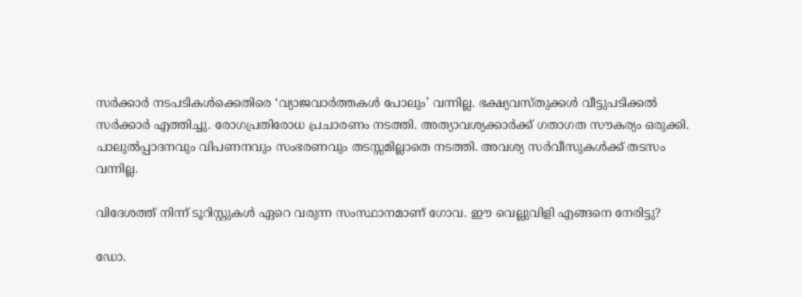സര്‍ക്കാര്‍ നടപടികള്‍ക്കെതിരെ ‘വ്യാജവാര്‍ത്തകള്‍ പോലും’ വന്നില്ല. ഭക്ഷ്യവസ്തുക്കള്‍ വീട്ടുപടിക്കല്‍ സര്‍ക്കാര്‍ എത്തിച്ചു. രോഗപ്രതിരോധ പ്രചാരണം നടത്തി. അത്യാവശ്യക്കാര്‍ക്ക് ഗതാഗത സൗകര്യം ഒരുക്കി. പാലുല്‍പ്പാദനവും വിപണനവും സംഭരണവും തടസ്സമില്ലാതെ നടത്തി. അവശ്യ സര്‍വീസുകള്‍ക്ക് തടസം വന്നില്ല.

വിദേശത്ത് നിന്ന് ടൂറിസ്റ്റുകള്‍ ഏറെ വരുന്ന സംസ്ഥാനമാണ് ഗോവ. ഈ വെല്ലുവിളി എങ്ങനെ നേരിട്ടു?

ഡോ.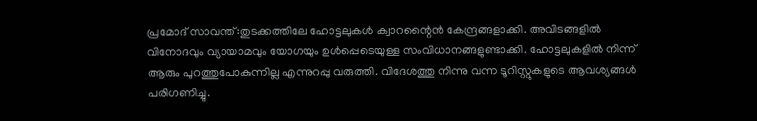പ്രമോദ് സാവന്ത്:തുടക്കത്തിലേ ഹോട്ടലുകള്‍ ക്വാറന്റൈന്‍ കേന്ദ്രങ്ങളാക്കി. അവിടങ്ങളില്‍ വിനോദവും വ്യായാമവും യോഗയും ഉള്‍പ്പെടെയുള്ള സംവിധാനങ്ങളുണ്ടാക്കി. ഹോട്ടലുകളില്‍ നിന്ന് ആരും പുറത്തുപോകുന്നില്ല എന്നുറപ്പു വരുത്തി. വിദേശത്തു നിന്നു വന്ന ടൂറിസ്റ്റുകളുടെ ആവശ്യങ്ങള്‍ പരിഗണിച്ചു.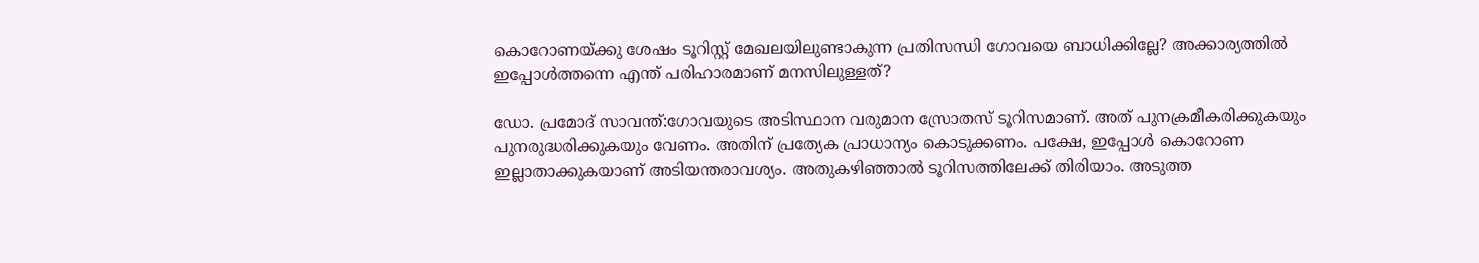കൊറോണയ്‌ക്കു ശേഷം ടൂറിസ്റ്റ് മേഖലയിലുണ്ടാകുന്ന പ്രതിസന്ധി ഗോവയെ ബാധിക്കില്ലേ? അക്കാര്യത്തില്‍ ഇപ്പോള്‍ത്തന്നെ എന്ത് പരിഹാരമാണ് മനസിലുള്ളത്?

ഡോ. പ്രമോദ് സാവന്ത്:ഗോവയുടെ അടിസ്ഥാന വരുമാന സ്രോതസ് ടൂറിസമാണ്. അത് പുനക്രമീകരിക്കുകയും പുനരുദ്ധരിക്കുകയും വേണം. അതിന് പ്രത്യേക പ്രാധാന്യം കൊടുക്കണം. പക്ഷേ, ഇപ്പോള്‍ കൊറോണ ഇല്ലാതാക്കുകയാണ് അടിയന്തരാവശ്യം. അതുകഴിഞ്ഞാല്‍ ടൂറിസത്തിലേക്ക് തിരിയാം. അടുത്ത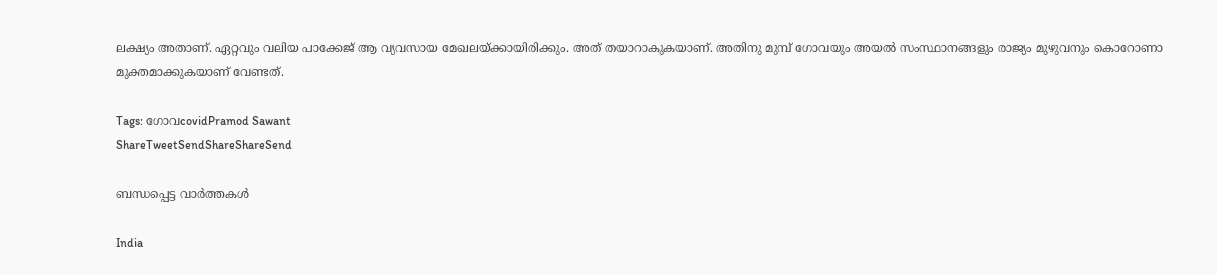ലക്ഷ്യം അതാണ്. ഏറ്റവും വലിയ പാക്കേജ് ആ വ്യവസായ മേഖലയ്‌ക്കായിരിക്കും. അത് തയാറാകുകയാണ്. അതിനു മുമ്പ് ഗോവയും അയല്‍ സംസ്ഥാനങ്ങളും രാജ്യം മുഴുവനും കൊറോണാ മുക്തമാക്കുകയാണ് വേണ്ടത്.

Tags: ഗോവcovidPramod Sawant
ShareTweetSendShareShareSend

ബന്ധപ്പെട്ട വാര്‍ത്തകള്‍

India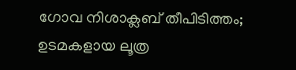ഗോവ നിശാക്ലബ് തീപിടിത്തം; ഉടമകളായ ലൂത്ര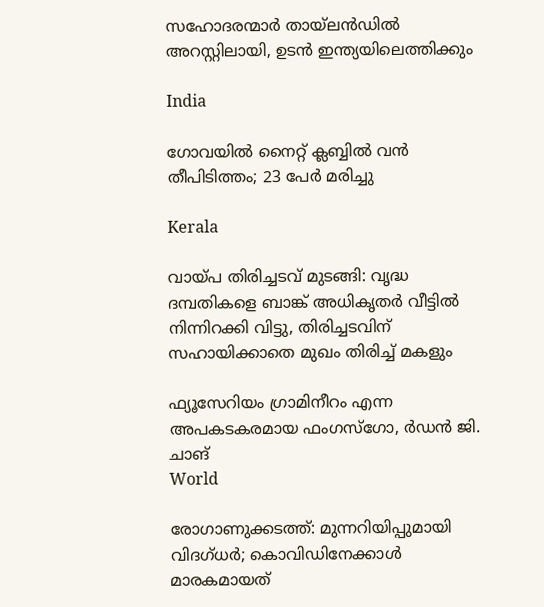സഹോദരന്മാര്‍ തായ്‌ലന്‍ഡില്‍ അറസ്റ്റിലായി, ഉടന്‍ ഇന്ത്യയിലെത്തിക്കും

India

ഗോവയിൽ നൈറ്റ് ക്ലബ്ബിൽ വൻ തീപിടിത്തം; 23 പേർ മരിച്ചു

Kerala

വായ്‌പ തിരിച്ചടവ് മുടങ്ങി: വൃദ്ധ ദമ്പതികളെ ബാങ്ക് അധികൃതര്‍ വീട്ടില്‍ നിന്നിറക്കി വിട്ടു, തിരിച്ചടവിന് സഹായിക്കാതെ മുഖം തിരിച്ച് മകളും

ഫ്യൂസേറിയം ഗ്രാമിനീറം എന്ന അപകടകരമായ ഫംഗസ്ഗോ, ര്‍ഡന്‍ ജി. ചാങ്‌
World

രോഗാണുക്കടത്ത്: മുന്നറിയിപ്പുമായി വിദഗ്ധര്‍; കൊവിഡിനേക്കാള്‍ മാരകമായത്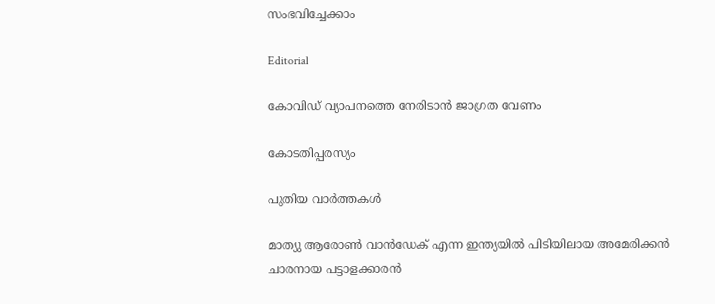സംഭവിച്ചേക്കാം

Editorial

കോവിഡ് വ്യാപനത്തെ നേരിടാന്‍ ജാഗ്രത വേണം

കോടതിപ്പരസ്യം

പുതിയ വാര്‍ത്തകള്‍

മാത്യു ആരോണ്‍ വാന്‍ഡേക് എന്ന ഇന്ത്യയില്‍ പിടിയിലായ അമേരിക്കന്‍ ചാരനായ പട്ടാളക്കാരന്‍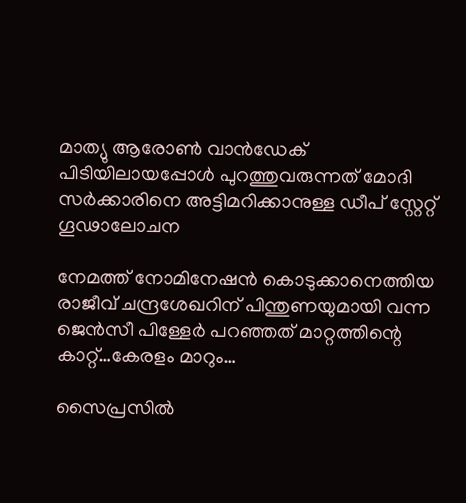മാത്യു ആരോണ്‍ വാന്‍ഡേക് പിടിയിലായപ്പോള്‍ പുറത്തുവരുന്നത് മോദി സര്‍ക്കാരിനെ അട്ടിമറിക്കാനുള്ള ഡീപ് സ്റ്റേറ്റ് ഗൂഢാലോചന

നേമത്ത് നോമിനേഷന്‍ കൊടുക്കാനെത്തിയ രാജീവ് ചന്ദ്രശേഖറിന് പിന്തുണയുമായി വന്ന ജെന്‍സീ പിള്ളേര്‍ പറഞ്ഞത് മാറ്റത്തിന്റെ കാറ്റ്…കേരളം മാറും…

സൈപ്രസില്‍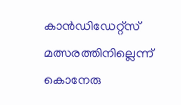കാന്‍ഡിഡേറ്റ്സ് മത്സരത്തിനില്ലെന്ന് കൊനേരു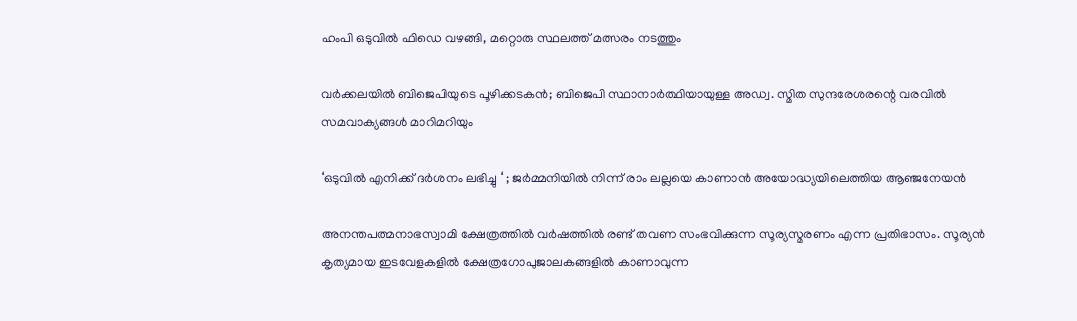ഹംപി ഒടുവില്‍ ഫിഡെ വഴങ്ങി, മറ്റൊരു സ്ഥലത്ത് മത്സരം നടത്തും

വർക്കലയില്‍ ബിജെപിയുടെ പൂഴിക്കടകന്‍; ബിജെപി സ്ഥാനാർത്ഥിയായുള്ള അഡ്വ. സ്മിത സുന്ദരേശരന്റെ വരവില്‍ സമവാക്യങ്ങള്‍ മാറിമറിയും

‘ഒടുവിൽ എനിക്ക് ദർശനം ലഭിച്ചു ‘ ; ജർമ്മനിയിൽ നിന്ന് രാം ലല്ലയെ കാണാൻ അയോദ്ധ്യയിലെത്തിയ ആഞ്ജനേയൻ

അനന്തപത്മനാഭസ്വാമി ക്ഷേത്രത്തില്‍ വര്‍ഷത്തില്‍ രണ്ട് തവണ സംഭവിക്കുന്ന സൂര്യസ്മരണം എന്ന പ്രതിഭാസം. സൂര്യന്‍ കൃത്യമായ ഇടവേളകളില്‍ ക്ഷേത്രഗോപുജാലകങ്ങളില്‍ കാണാവുന്ന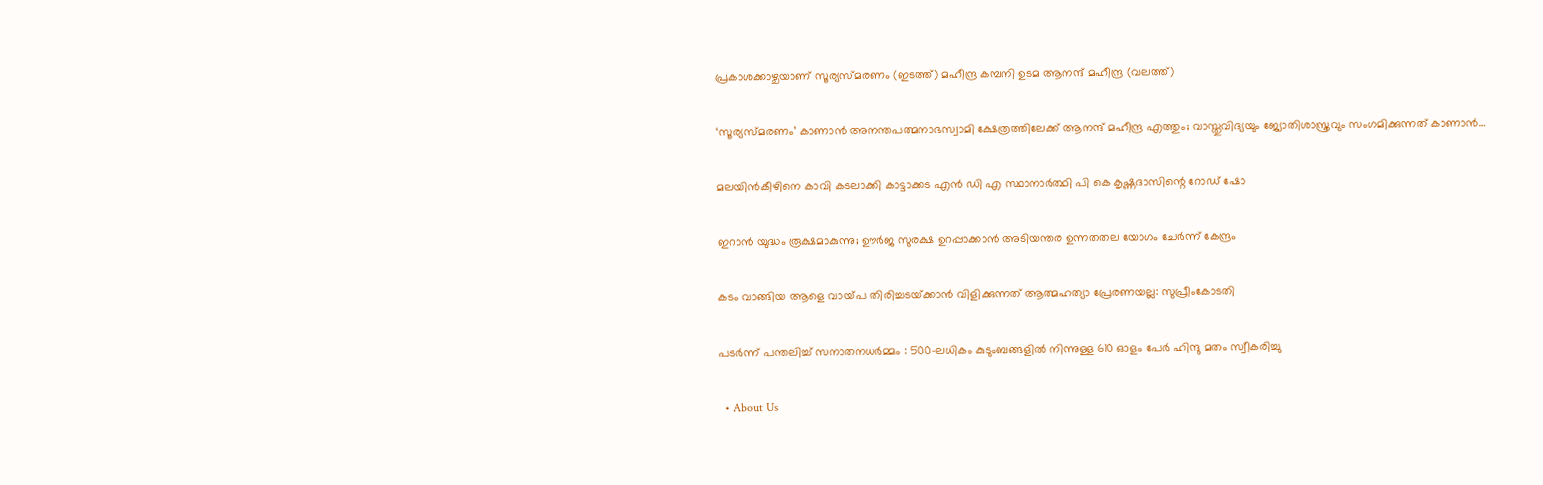പ്രകാശക്കാഴ്ചയാണ് സൂര്യസ്മരണം (ഇടത്ത്) മഹീന്ദ്ര കമ്പനി ഉടമ ആനന്ദ് മഹീന്ദ്ര (വലത്ത്)

‘സൂര്യസ്മരണം’ കാണാന്‍ അനന്തപത്മനാഭസ്വാമി ക്ഷേത്രത്തിലേക്ക് ആനന്ദ് മഹീന്ദ്ര എത്തും; വാസ്തുവിദ്യയും ജ്യോതിശാസ്ത്രവും സംഗമിക്കുന്നത് കാണാന്‍…

മലയിന്‍കീഴിനെ കാവി കടലാക്കി കാട്ടാക്കട എന്‍ ഡി എ സ്ഥാനാര്‍ത്ഥി പി കെ കൃഷ്ണദാസിന്റെ റോഡ് ഷോ

ഇറാന്‍ യുദ്ധം രൂക്ഷമാകുന്നു; ഊർജ സുരക്ഷ ഉറപ്പാക്കാൻ അടിയന്തര ഉന്നതതല യോഗം ചേർന്ന് കേന്ദ്രം

കടം വാങ്ങിയ ആളെ വായ്‌പ തിരിച്ചടയ്‌ക്കാൻ വിളിക്കുന്നത് ആത്മഹത്യാ പ്രേരണയല്ല: സുപ്രീംകോടതി

പടർന്ന് പന്തലിച്ച് സനാതനധർമ്മം : 500-ലധികം കുടുംബങ്ങളിൽ നിന്നുള്ള 610 ഓളം പേർ ഹിന്ദു മതം സ്വീകരിച്ചു

  • About Us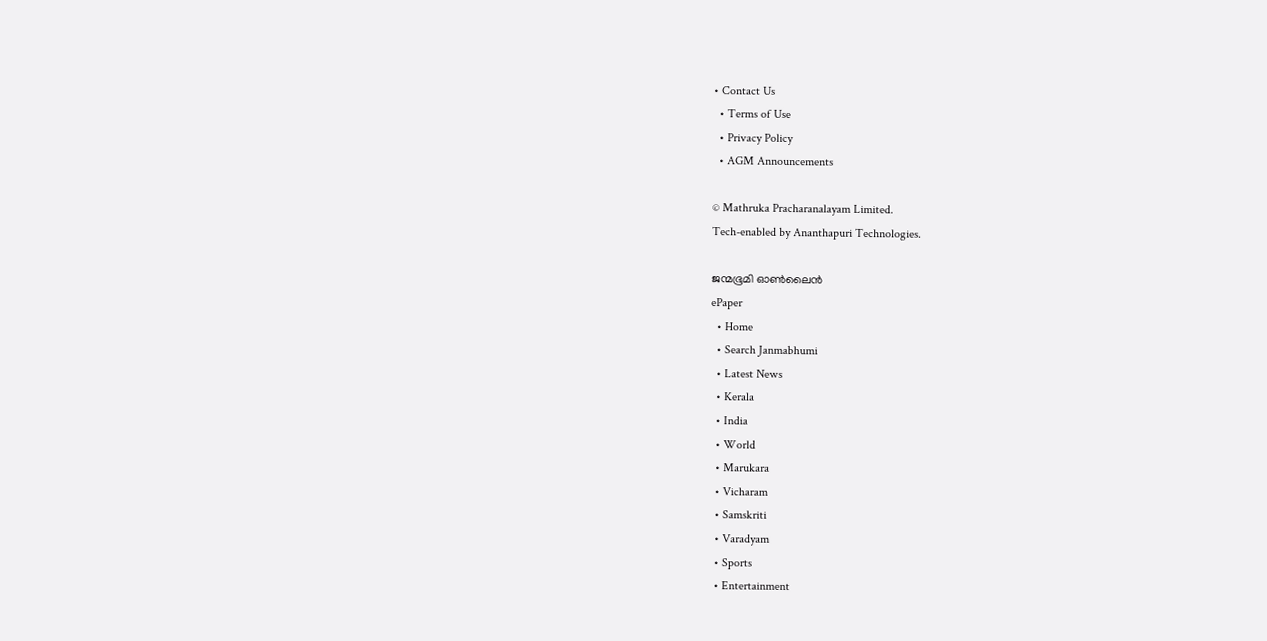• Contact Us
  • Terms of Use
  • Privacy Policy
  • AGM Announcements

© Mathruka Pracharanalayam Limited.
Tech-enabled by Ananthapuri Technologies.

ജന്മഭൂമി ഓണ്‍ലൈന്‍
ePaper
  • Home
  • Search Janmabhumi
  • Latest News
  • Kerala
  • India
  • World
  • Marukara
  • Vicharam
  • Samskriti
  • Varadyam
  • Sports
  • Entertainment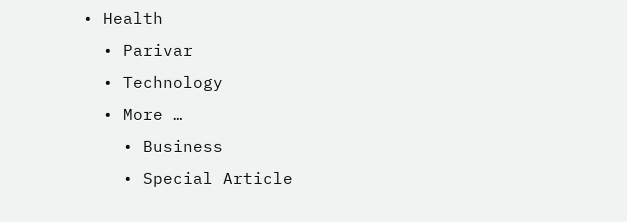• Health
  • Parivar
  • Technology
  • More …
    • Business
    • Special Article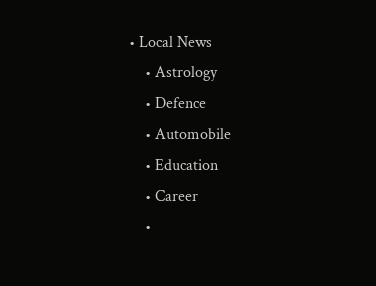• Local News
    • Astrology
    • Defence
    • Automobile
    • Education
    • Career
    •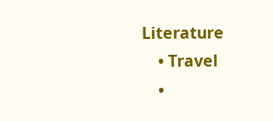Literature
    • Travel
    •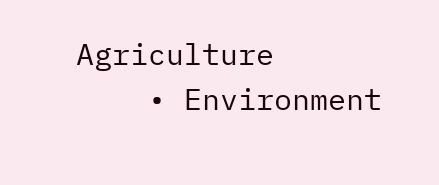Agriculture
    • Environment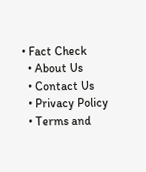• Fact Check
  • About Us
  • Contact Us
  • Privacy Policy
  • Terms and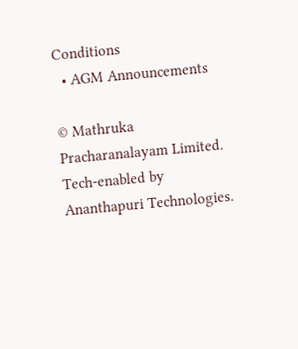Conditions
  • AGM Announcements

© Mathruka Pracharanalayam Limited.
Tech-enabled by Ananthapuri Technologies.